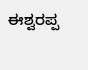ಈಶ್ವರಪ್ಪ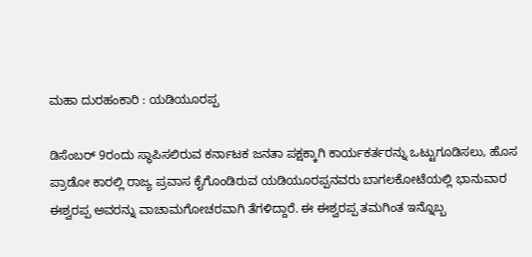ಮಹಾ ದುರಹಂಕಾರಿ : ಯಡಿಯೂರಪ್ಪ

ಡಿಸೆಂಬರ್ 9ರಂದು ಸ್ಥಾಪಿಸಲಿರುವ ಕರ್ನಾಟಕ ಜನತಾ ಪಕ್ಷಕ್ಕಾಗಿ ಕಾರ್ಯಕರ್ತರನ್ನು ಒಟ್ಟುಗೂಡಿಸಲು, ಹೊಸ ಪ್ರಾಡೋ ಕಾರಲ್ಲಿ ರಾಜ್ಯ ಪ್ರವಾಸ ಕೈಗೊಂಡಿರುವ ಯಡಿಯೂರಪ್ಪನವರು ಬಾಗಲಕೋಟೆಯಲ್ಲಿ ಭಾನುವಾರ ಈಶ್ವರಪ್ಪ ಅವರನ್ನು ವಾಚಾಮಗೋಚರವಾಗಿ ತೆಗಳಿದ್ದಾರೆ. ಈ ಈಶ್ವರಪ್ಪ ತಮಗಿಂತ ಇನ್ನೊಬ್ಬ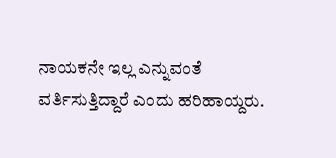ನಾಯಕನೇ ಇಲ್ಲ ಎನ್ನುವಂತೆ ವರ್ತಿಸುತ್ತಿದ್ದಾರೆ ಎಂದು ಹರಿಹಾಯ್ದರು.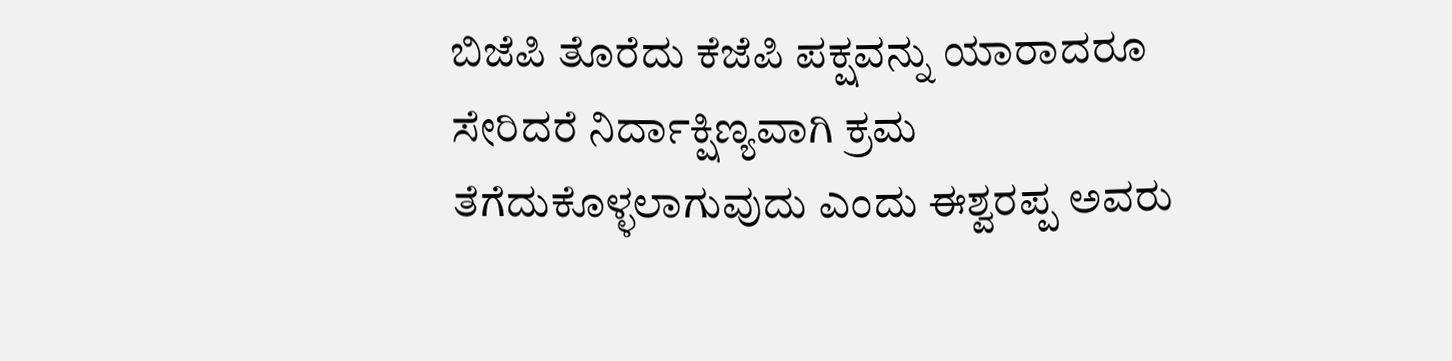ಬಿಜೆಪಿ ತೊರೆದು ಕೆಜೆಪಿ ಪಕ್ಷವನ್ನು ಯಾರಾದರೂ ಸೇರಿದರೆ ನಿರ್ದಾಕ್ಷಿಣ್ಯವಾಗಿ ಕ್ರಮ ತೆಗೆದುಕೊಳ್ಳಲಾಗುವುದು ಎಂದು ಈಶ್ವರಪ್ಪ ಅವರು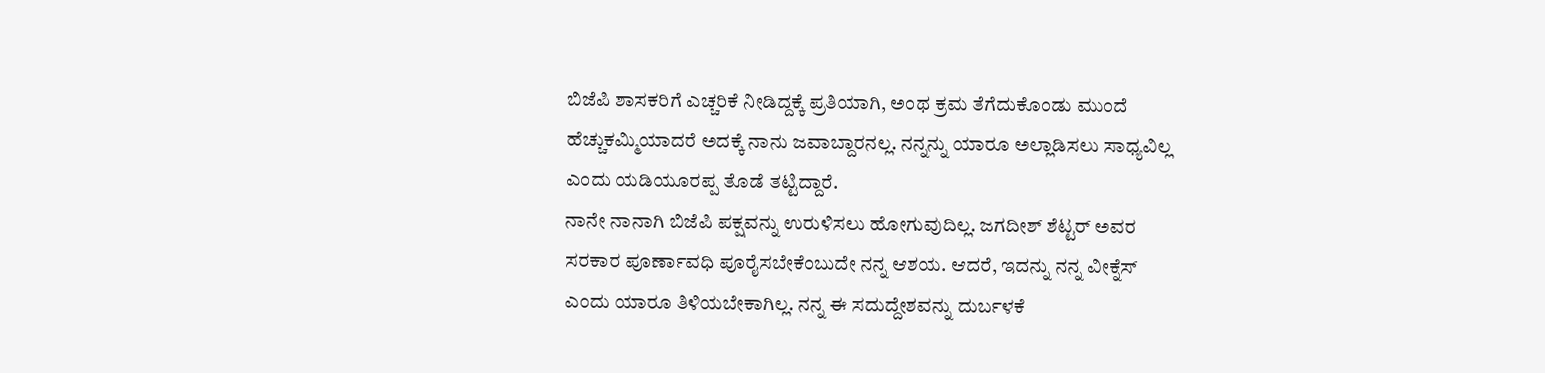ಬಿಜೆಪಿ ಶಾಸಕರಿಗೆ ಎಚ್ಚರಿಕೆ ನೀಡಿದ್ದಕ್ಕೆ ಪ್ರತಿಯಾಗಿ, ಅಂಥ ಕ್ರಮ ತೆಗೆದುಕೊಂಡು ಮುಂದೆ ಹೆಚ್ಚುಕಮ್ಮಿಯಾದರೆ ಅದಕ್ಕೆ ನಾನು ಜವಾಬ್ದಾರನಲ್ಲ. ನನ್ನನ್ನು ಯಾರೂ ಅಲ್ಲಾಡಿಸಲು ಸಾಧ್ಯವಿಲ್ಲ ಎಂದು ಯಡಿಯೂರಪ್ಪ ತೊಡೆ ತಟ್ಟಿದ್ದಾರೆ.
ನಾನೇ ನಾನಾಗಿ ಬಿಜೆಪಿ ಪಕ್ಷವನ್ನು ಉರುಳಿಸಲು ಹೋಗುವುದಿಲ್ಲ. ಜಗದೀಶ್ ಶೆಟ್ಟರ್ ಅವರ ಸರಕಾರ ಪೂರ್ಣಾವಧಿ ಪೂರೈಸಬೇಕೆಂಬುದೇ ನನ್ನ ಆಶಯ. ಆದರೆ, ಇದನ್ನು ನನ್ನ ವೀಕ್ನೆಸ್ ಎಂದು ಯಾರೂ ತಿಳಿಯಬೇಕಾಗಿಲ್ಲ. ನನ್ನ ಈ ಸದುದ್ದೇಶವನ್ನು ದುರ್ಬಳಕೆ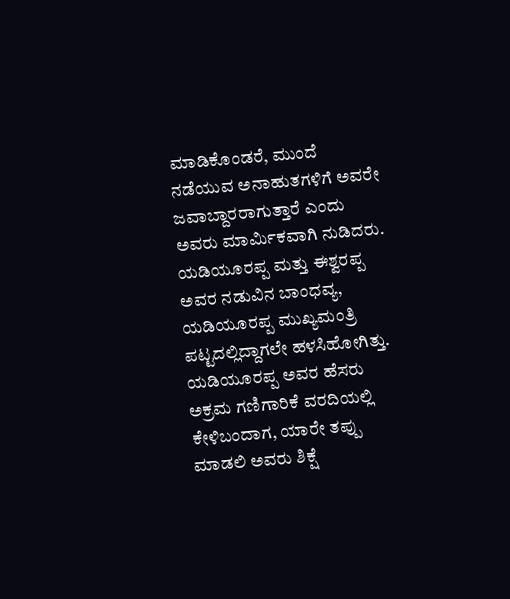ಮಾಡಿಕೊಂಡರೆ, ಮುಂದೆ ನಡೆಯುವ ಅನಾಹುತಗಳಿಗೆ ಅವರೇ ಜವಾಬ್ದಾರರಾಗುತ್ತಾರೆ ಎಂದು ಅವರು ಮಾರ್ಮಿಕವಾಗಿ ನುಡಿದರು.
ಯಡಿಯೂರಪ್ಪ ಮತ್ತು ಈಶ್ವರಪ್ಪ ಅವರ ನಡುವಿನ ಬಾಂಧವ್ಯ, ಯಡಿಯೂರಪ್ಪ ಮುಖ್ಯಮಂತ್ರಿ ಪಟ್ಟದಲ್ಲಿದ್ದಾಗಲೇ ಹಳಸಿಹೋಗಿತ್ತು. ಯಡಿಯೂರಪ್ಪ ಅವರ ಹೆಸರು ಅಕ್ರಮ ಗಣಿಗಾರಿಕೆ ವರದಿಯಲ್ಲಿ ಕೇಳಿಬಂದಾಗ, ಯಾರೇ ತಪ್ಪು ಮಾಡಲಿ ಅವರು ಶಿಕ್ಷೆ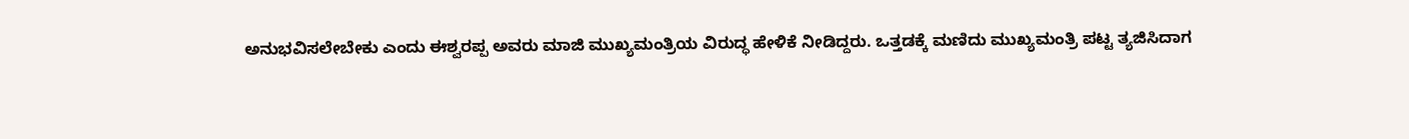ಅನುಭವಿಸಲೇಬೇಕು ಎಂದು ಈಶ್ವರಪ್ಪ ಅವರು ಮಾಜಿ ಮುಖ್ಯಮಂತ್ರಿಯ ವಿರುದ್ಧ ಹೇಳಿಕೆ ನೀಡಿದ್ದರು. ಒತ್ತಡಕ್ಕೆ ಮಣಿದು ಮುಖ್ಯಮಂತ್ರಿ ಪಟ್ಟ ತ್ಯಜಿಸಿದಾಗ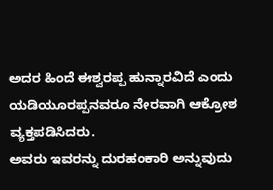ಅದರ ಹಿಂದೆ ಈಶ್ವರಪ್ಪ ಹುನ್ನಾರವಿದೆ ಎಂದು ಯಡಿಯೂರಪ್ಪನವರೂ ನೇರವಾಗಿ ಆಕ್ರೋಶ ವ್ಯಕ್ತಪಡಿಸಿದರು.
ಅವರು ಇವರನ್ನು ದುರಹಂಕಾರಿ ಅನ್ನುವುದು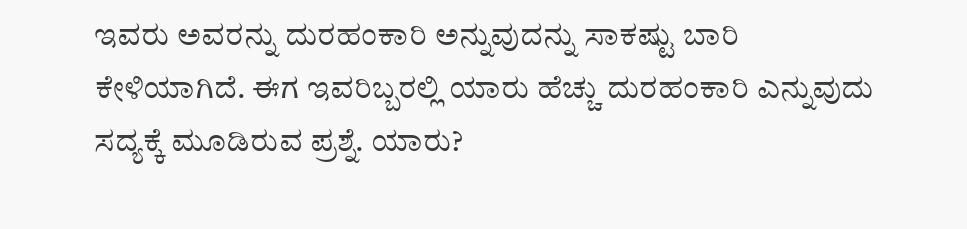ಇವರು ಅವರನ್ನು ದುರಹಂಕಾರಿ ಅನ್ನುವುದನ್ನು ಸಾಕಷ್ಟು ಬಾರಿ ಕೇಳಿಯಾಗಿದೆ. ಈಗ ಇವರಿಬ್ಬರಲ್ಲಿ ಯಾರು ಹೆಚ್ಚು ದುರಹಂಕಾರಿ ಎನ್ನುವುದು ಸದ್ಯಕ್ಕೆ ಮೂಡಿರುವ ಪ್ರಶ್ನೆ. ಯಾರು?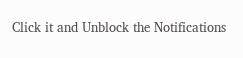Click it and Unblock the Notifications